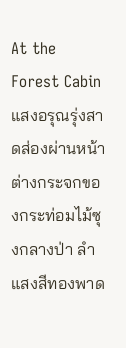At the Forest Cabin
แสงอรุณรุ่งสาดส่องผ่านหน้าต่างกระจกของกระท่อมไม้ซุงกลางป่า ลำแสงสีทองพาด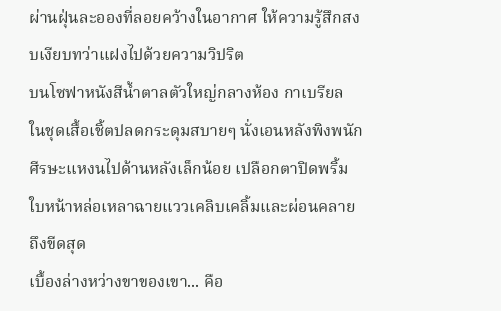ผ่านฝุ่นละอองที่ลอยคว้างในอากาศ ให้ความรู้สึกสงบเงียบทว่าแฝงไปด้วยความวิปริต
บนโซฟาหนังสีน้ำตาลตัวใหญ่กลางห้อง กาเบรียล ในชุดเสื้อเชิ้ตปลดกระดุมสบายๆ นั่งเอนหลังพิงพนัก ศีรษะแหงนไปด้านหลังเล็กน้อย เปลือกตาปิดพริ้ม ใบหน้าหล่อเหลาฉายแววเคลิบเคลิ้มและผ่อนคลายถึงขีดสุด
เบื้องล่างหว่างขาของเขา... คือ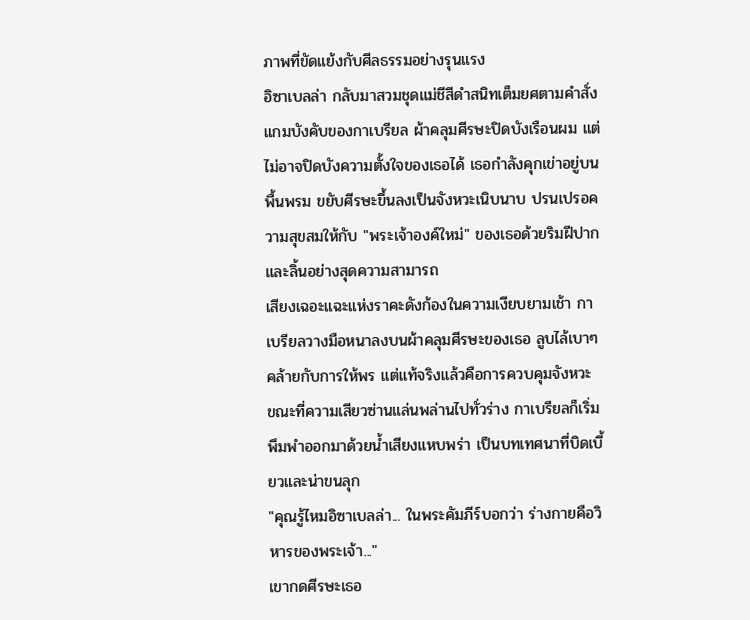ภาพที่ขัดแย้งกับศีลธรรมอย่างรุนแรง
อิซาเบลล่า กลับมาสวมชุดแม่ชีสีดำสนิทเต็มยศตามคำสั่งแกมบังคับของกาเบรียล ผ้าคลุมศีรษะปิดบังเรือนผม แต่ไม่อาจปิดบังความตั้งใจของเธอได้ เธอกำลังคุกเข่าอยู่บนพื้นพรม ขยับศีรษะขึ้นลงเป็นจังหวะเนิบนาบ ปรนเปรอความสุขสมให้กับ "พระเจ้าองค์ใหม่" ของเธอด้วยริมฝีปากและลิ้นอย่างสุดความสามารถ
เสียงเฉอะแฉะแห่งราคะดังก้องในความเงียบยามเช้า กาเบรียลวางมือหนาลงบนผ้าคลุมศีรษะของเธอ ลูบไล้เบาๆ คล้ายกับการให้พร แต่แท้จริงแล้วคือการควบคุมจังหวะ
ขณะที่ความเสียวซ่านแล่นพล่านไปทั่วร่าง กาเบรียลก็เริ่มพึมพำออกมาด้วยน้ำเสียงแหบพร่า เป็นบทเทศนาที่บิดเบี้ยวและน่าขนลุก
"คุณรู้ไหมอิซาเบลล่า... ในพระคัมภีร์บอกว่า ร่างกายคือวิหารของพระเจ้า..."
เขากดศีรษะเธอ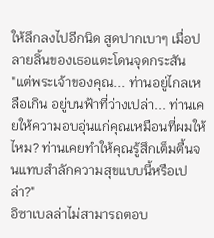ให้ลึกลงไปอีกนิด สูดปากเบาๆ เมื่อปลายลิ้นของเธอแตะโดนจุดกระสัน
"แต่พระเจ้าของคุณ... ท่านอยู่ไกลเหลือเกิน อยู่บนฟ้าที่ว่างเปล่า... ท่านเคยให้ความอบอุ่นแก่คุณเหมือนที่ผมให้ไหม? ท่านเคยทำให้คุณรู้สึกเต็มตื้นจนแทบสำลักความสุขแบบนี้หรือเปล่า?"
อิซาเบลล่าไม่สามารถตอบ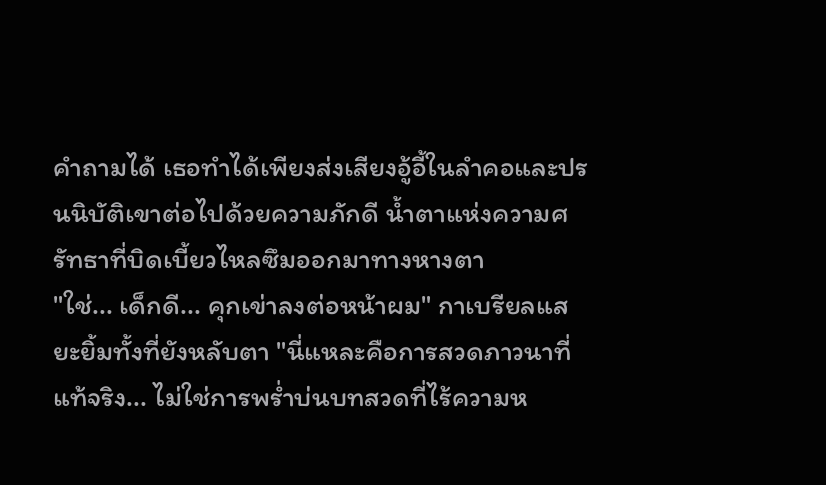คำถามได้ เธอทำได้เพียงส่งเสียงอู้อี้ในลำคอและปรนนิบัติเขาต่อไปด้วยความภักดี น้ำตาแห่งความศรัทธาที่บิดเบี้ยวไหลซึมออกมาทางหางตา
"ใช่... เด็กดี... คุกเข่าลงต่อหน้าผม" กาเบรียลแสยะยิ้มทั้งที่ยังหลับตา "นี่แหละคือการสวดภาวนาที่แท้จริง... ไม่ใช่การพร่ำบ่นบทสวดที่ไร้ความห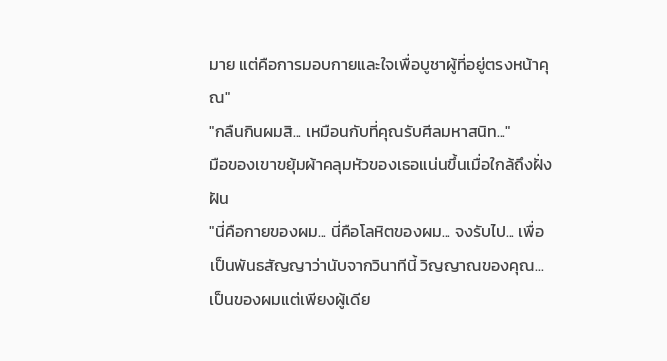มาย แต่คือการมอบกายและใจเพื่อบูชาผู้ที่อยู่ตรงหน้าคุณ"
"กลืนกินผมสิ... เหมือนกับที่คุณรับศีลมหาสนิท..."
มือของเขาขยุ้มผ้าคลุมหัวของเธอแน่นขึ้นเมื่อใกล้ถึงฝั่งฝัน
"นี่คือกายของผม... นี่คือโลหิตของผม... จงรับไป... เพื่อเป็นพันธสัญญาว่านับจากวินาทีนี้ วิญญาณของคุณ... เป็นของผมแต่เพียงผู้เดีย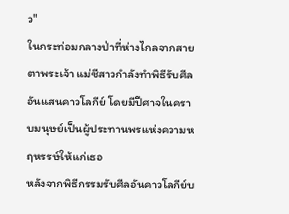ว"
ในกระท่อมกลางป่าที่ห่างไกลจากสายตาพระเจ้า แม่ชีสาวกำลังทำพิธีรับศีลอันแสนคาวโลกีย์ โดยมีปีศาจในคราบมนุษย์เป็นผู้ประทานพรแห่งความหฤหรรษ์ให้แก่เธอ
หลังจากพิธีกรรมรับศีลอันคาวโลกีย์บ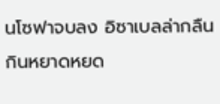นโซฟาจบลง อิซาเบลล่ากลืนกินหยาดหยด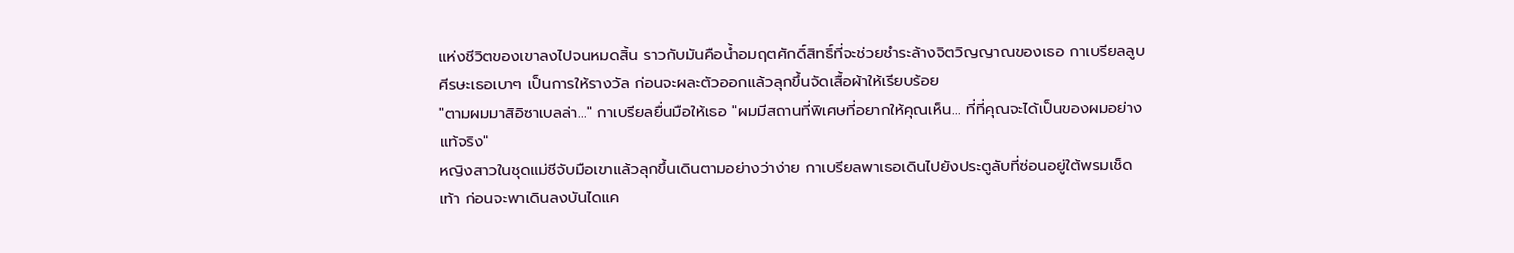แห่งชีวิตของเขาลงไปจนหมดสิ้น ราวกับมันคือน้ำอมฤตศักดิ์สิทธิ์ที่จะช่วยชำระล้างจิตวิญญาณของเธอ กาเบรียลลูบศีรษะเธอเบาๆ เป็นการให้รางวัล ก่อนจะผละตัวออกแล้วลุกขึ้นจัดเสื้อผ้าให้เรียบร้อย
"ตามผมมาสิอิซาเบลล่า..." กาเบรียลยื่นมือให้เธอ "ผมมีสถานที่พิเศษที่อยากให้คุณเห็น... ที่ที่คุณจะได้เป็นของผมอย่างแท้จริง"
หญิงสาวในชุดแม่ชีจับมือเขาแล้วลุกขึ้นเดินตามอย่างว่าง่าย กาเบรียลพาเธอเดินไปยังประตูลับที่ซ่อนอยู่ใต้พรมเช็ดเท้า ก่อนจะพาเดินลงบันไดแค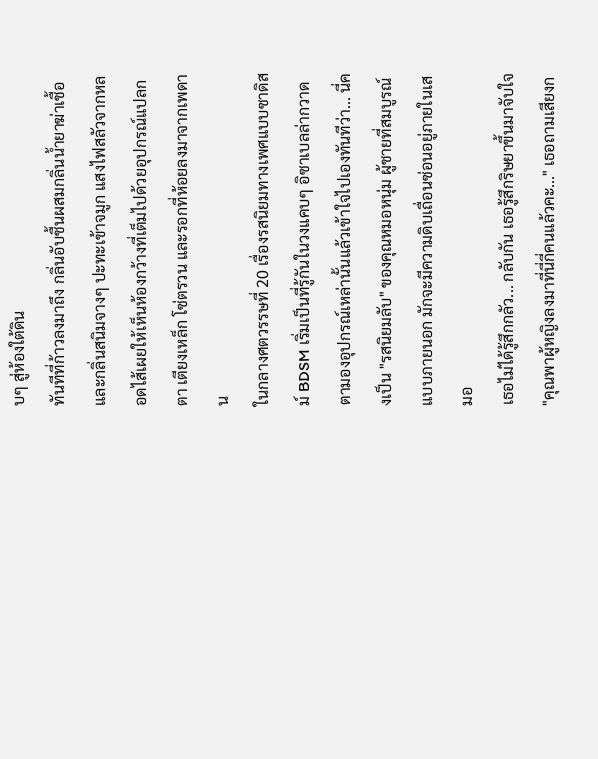บๆ สู่ห้องใต้ดิน
ทันทีที่ก้าวลงมาถึง กลิ่นอับชื้นผสมกลิ่นน้ำยาฆ่าเชื้อและกลิ่นสนิมจางๆ ปะทะเข้าจมูก แสงไฟสลัวจากหลอดไส้เผยให้เห็นห้องกว้างที่เต็มไปด้วยอุปกรณ์แปลกตา เตียงเหล็ก โซ่ตรวน และรอกที่ห้อยลงมาจากเพดาน
ในกลางศตวรรษที่ 20 เรื่องรสนิยมทางเพศแบบซาดิสม์ BDSM เริ่มเป็นที่รู้กันในวงแคบๆ อิซาเบลล่ากวาดตามองอุปกรณ์เหล่านั้นแล้วเข้าใจไปเองทันทีว่า... นี่คงเป็น "รสนิยมลับ" ของคุณหมอหนุ่ม ผู้ชายที่สมบูรณ์แบบภายนอก มักจะมีความดิบเถื่อนซ่อนอยู่ภายในเสมอ
เธอไม่ได้รู้สึกกลัว... กลับกัน เธอรู้สึกริษยาขึ้นมาจับใจ
"คุณพาผู้หญิงลงมาที่นี่กี่คนแล้วคะ..." เธอถามเสียงก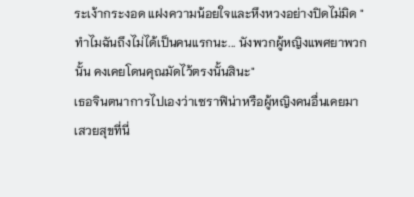ระเง้ากระงอด แฝงความน้อยใจและหึงหวงอย่างปิดไม่มิด "ทำไมฉันถึงไม่ได้เป็นคนแรกนะ... นังพวกผู้หญิงแพศยาพวกนั้น คงเคยโดนคุณมัดไว้ตรงนั้นสินะ"
เธอจินตนาการไปเองว่าเซราฟิน่าหรือผู้หญิงคนอื่นเคยมาเสวยสุขที่นี่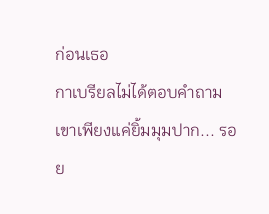ก่อนเธอ
กาเบรียลไม่ได้ตอบคำถาม เขาเพียงแค่ยิ้มมุมปาก... รอย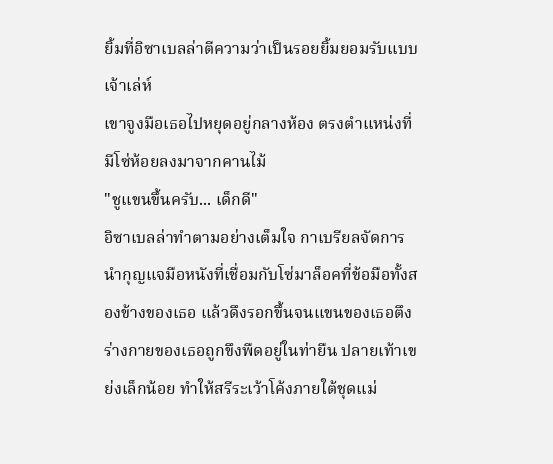ยิ้มที่อิซาเบลล่าตีความว่าเป็นรอยยิ้มยอมรับแบบเจ้าเล่ห์
เขาจูงมือเธอไปหยุดอยู่กลางห้อง ตรงตำแหน่งที่มีโซ่ห้อยลงมาจากคานไม้
"ชูแขนขึ้นครับ... เด็กดี"
อิซาเบลล่าทำตามอย่างเต็มใจ กาเบรียลจัดการนำกุญแจมือหนังที่เชื่อมกับโซ่มาล็อคที่ข้อมือทั้งสองข้างของเธอ แล้วดึงรอกขึ้นจนแขนของเธอตึง ร่างกายของเธอถูกขึงพืดอยู่ในท่ายืน ปลายเท้าเขย่งเล็กน้อย ทำให้สรีระเว้าโค้งภายใต้ชุดแม่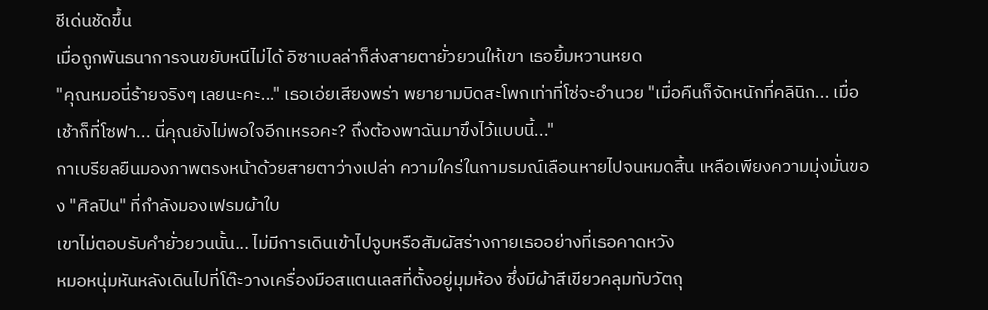ชีเด่นชัดขึ้น
เมื่อถูกพันธนาการจนขยับหนีไม่ได้ อิซาเบลล่าก็ส่งสายตายั่วยวนให้เขา เธอยิ้มหวานหยด
"คุณหมอนี่ร้ายจริงๆ เลยนะคะ..." เธอเอ่ยเสียงพร่า พยายามบิดสะโพกเท่าที่โซ่จะอำนวย "เมื่อคืนก็จัดหนักที่คลินิก... เมื่อเช้าก็ที่โซฟา... นี่คุณยังไม่พอใจอีกเหรอคะ? ถึงต้องพาฉันมาขึงไว้แบบนี้..."
กาเบรียลยืนมองภาพตรงหน้าด้วยสายตาว่างเปล่า ความใคร่ในกามรมณ์เลือนหายไปจนหมดสิ้น เหลือเพียงความมุ่งมั่นของ "ศิลปิน" ที่กำลังมองเฟรมผ้าใบ
เขาไม่ตอบรับคำยั่วยวนนั้น... ไม่มีการเดินเข้าไปจูบหรือสัมผัสร่างกายเธออย่างที่เธอคาดหวัง
หมอหนุ่มหันหลังเดินไปที่โต๊ะวางเครื่องมือสแตนเลสที่ตั้งอยู่มุมห้อง ซึ่งมีผ้าสีเขียวคลุมทับวัตถุ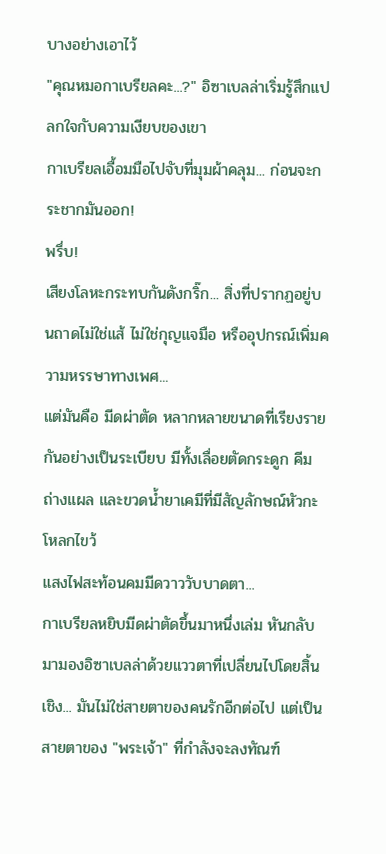บางอย่างเอาไว้
"คุณหมอกาเบรียลคะ...?" อิซาเบลล่าเริ่มรู้สึกแปลกใจกับความเงียบของเขา
กาเบรียลเอื้อมมือไปจับที่มุมผ้าคลุม... ก่อนจะกระชากมันออก!
พรึ่บ!
เสียงโลหะกระทบกันดังกริ๊ก... สิ่งที่ปรากฏอยู่บนถาดไม่ใช่แส้ ไม่ใช่กุญแจมือ หรืออุปกรณ์เพิ่มความหรรษาทางเพศ...
แต่มันคือ มีดผ่าตัด หลากหลายขนาดที่เรียงรายกันอย่างเป็นระเบียบ มีทั้งเลื่อยตัดกระดูก คีมถ่างแผล และขวดน้ำยาเคมีที่มีสัญลักษณ์หัวกะโหลกไขว้
แสงไฟสะท้อนคมมีดวาววับบาดตา...
กาเบรียลหยิบมีดผ่าตัดขึ้นมาหนึ่งเล่ม หันกลับมามองอิซาเบลล่าด้วยแววตาที่เปลี่ยนไปโดยสิ้นเชิง... มันไม่ใช่สายตาของคนรักอีกต่อไป แต่เป็นสายตาของ "พระเจ้า" ที่กำลังจะลงทัณฑ์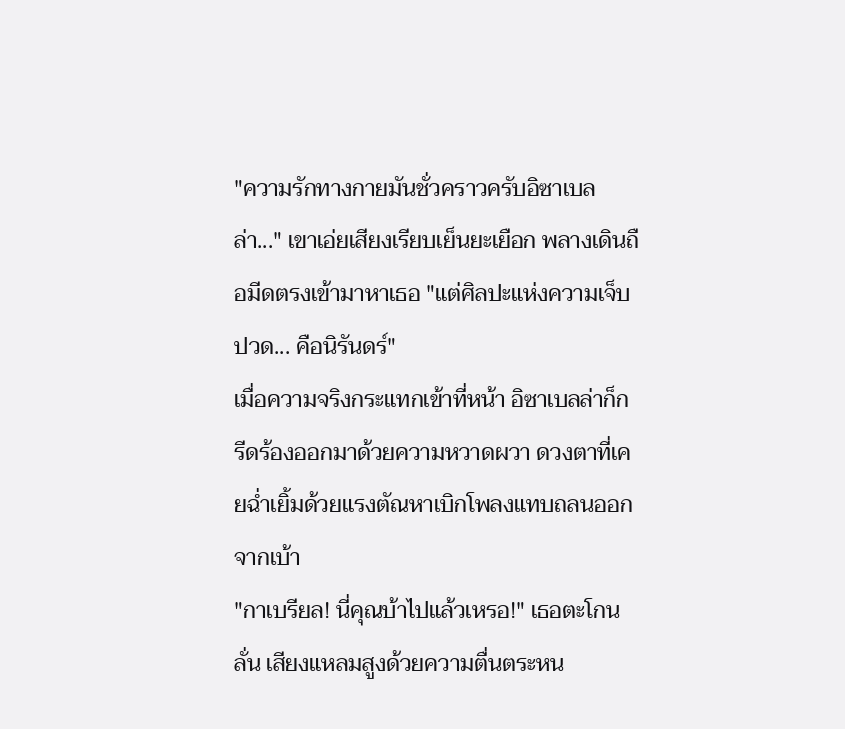"ความรักทางกายมันชั่วคราวครับอิซาเบลล่า..." เขาเอ่ยเสียงเรียบเย็นยะเยือก พลางเดินถือมีดตรงเข้ามาหาเธอ "แต่ศิลปะแห่งความเจ็บปวด... คือนิรันดร์"
เมื่อความจริงกระแทกเข้าที่หน้า อิซาเบลล่าก็กรีดร้องออกมาด้วยความหวาดผวา ดวงตาที่เคยฉ่ำเยิ้มด้วยแรงตัณหาเบิกโพลงแทบถลนออกจากเบ้า
"กาเบรียล! นี่คุณบ้าไปแล้วเหรอ!" เธอตะโกนลั่น เสียงแหลมสูงด้วยความตื่นตระหน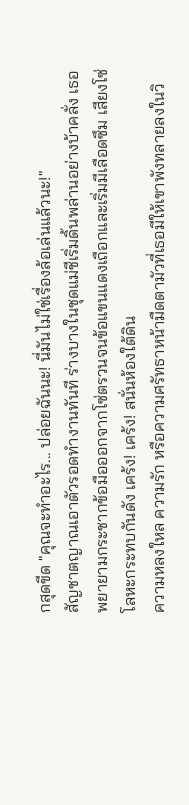กสุดขีด "คุณจะทำอะไร... ปล่อยฉันนะ! นี่มันไม่ใช่เรื่องล้อเล่นแล้วนะ!"
สัญชาตญาณเอาตัวรอดทำงานทันที ร่างบางในชุดแม่ชีเริ่มดิ้นพล่านอย่างบ้าคลั่ง เธอพยายามกระชากข้อมือออกจากโซ่ตรวนจนข้อแขนแดงเถือกและเริ่มมีเลือดซึม เสียงโซ่โลหะกระทบกันดัง เคร้ง! เคร้ง! สนั่นห้องใต้ดิน
ความหลงใหล ความรัก หรือความศรัทธาหน้ามืดตามัวที่เธอมีให้เขาพังทลายลงในวิ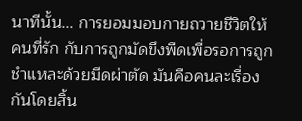นาทีนั้น... การยอมมอบกายถวายชีวิตให้คนที่รัก กับการถูกมัดขึงพืดเพื่อรอการถูกชำแหละด้วยมีดผ่าตัด มันคือคนละเรื่องกันโดยสิ้น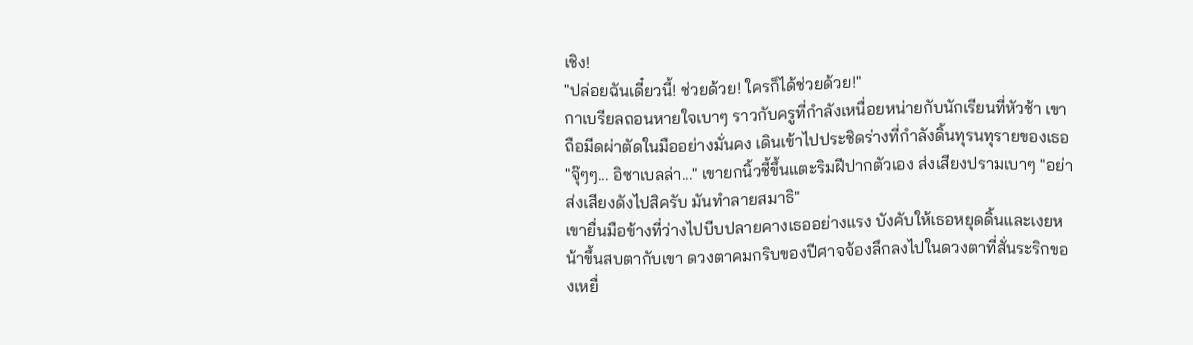เชิง!
"ปล่อยฉันเดี๋ยวนี้! ช่วยด้วย! ใครก็ได้ช่วยด้วย!"
กาเบรียลถอนหายใจเบาๆ ราวกับครูที่กำลังเหนื่อยหน่ายกับนักเรียนที่หัวช้า เขาถือมีดผ่าตัดในมืออย่างมั่นคง เดินเข้าไปประชิดร่างที่กำลังดิ้นทุรนทุรายของเธอ
"จุ๊ๆๆ... อิซาเบลล่า..." เขายกนิ้วชี้ขึ้นแตะริมฝีปากตัวเอง ส่งเสียงปรามเบาๆ "อย่าส่งเสียงดังไปสิครับ มันทำลายสมาธิ"
เขายื่นมือข้างที่ว่างไปบีบปลายคางเธออย่างแรง บังคับให้เธอหยุดดิ้นและเงยหน้าขึ้นสบตากับเขา ดวงตาคมกริบของปีศาจจ้องลึกลงไปในดวงตาที่สั่นระริกของเหยื่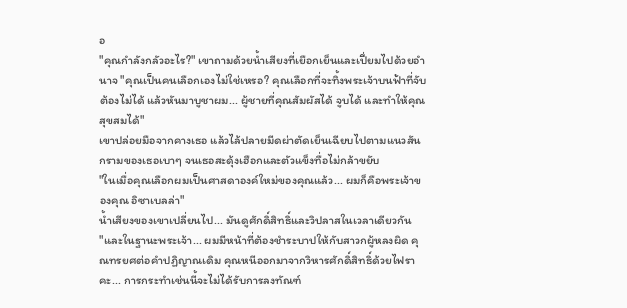อ
"คุณกำลังกลัวอะไร?" เขาถามด้วยน้ำเสียงที่เยือกเย็นและเปี่ยมไปด้วยอำนาจ "คุณเป็นคนเลือกเองไม่ใช่เหรอ? คุณเลือกที่จะทิ้งพระเจ้าบนฟ้าที่จับต้องไม่ได้ แล้วหันมาบูชาผม... ผู้ชายที่คุณสัมผัสได้ จูบได้ และทำให้คุณสุขสมได้"
เขาปล่อยมือจากคางเธอ แล้วไล้ปลายมีดผ่าตัดเย็นเฉียบไปตามแนวสันกรามของเธอเบาๆ จนเธอสะดุ้งเฮือกและตัวแข็งทื่อไม่กล้าขยับ
"ในเมื่อคุณเลือกผมเป็นศาสดาองค์ใหม่ของคุณแล้ว... ผมก็คือพระเจ้าของคุณ อิซาเบลล่า"
น้ำเสียงของเขาเปลี่ยนไป... มันดูศักดิ์สิทธิ์และวิปลาสในเวลาเดียวกัน
"และในฐานะพระเจ้า... ผมมีหน้าที่ต้องชำระบาปให้กับสาวกผู้หลงผิด คุณทรยศต่อคำปฏิญาณเดิม คุณหนีออกมาจากวิหารศักดิ์สิทธิ์ด้วยไฟราคะ... การกระทำเช่นนี้จะไม่ได้รับการลงทัณฑ์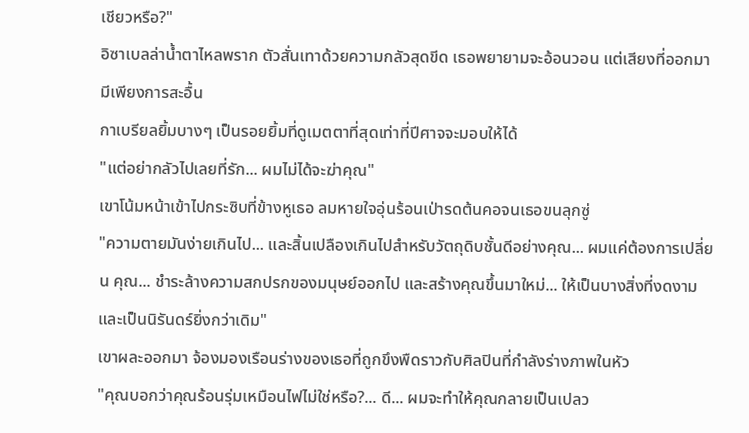เชียวหรือ?"
อิซาเบลล่าน้ำตาไหลพราก ตัวสั่นเทาด้วยความกลัวสุดขีด เธอพยายามจะอ้อนวอน แต่เสียงที่ออกมามีเพียงการสะอื้น
กาเบรียลยิ้มบางๆ เป็นรอยยิ้มที่ดูเมตตาที่สุดเท่าที่ปีศาจจะมอบให้ได้
"แต่อย่ากลัวไปเลยที่รัก... ผมไม่ได้จะฆ่าคุณ"
เขาโน้มหน้าเข้าไปกระซิบที่ข้างหูเธอ ลมหายใจอุ่นร้อนเป่ารดต้นคอจนเธอขนลุกซู่
"ความตายมันง่ายเกินไป... และสิ้นเปลืองเกินไปสำหรับวัตถุดิบชั้นดีอย่างคุณ... ผมแค่ต้องการเปลี่ยน คุณ... ชำระล้างความสกปรกของมนุษย์ออกไป และสร้างคุณขึ้นมาใหม่... ให้เป็นบางสิ่งที่งดงามและเป็นนิรันดร์ยิ่งกว่าเดิม"
เขาผละออกมา จ้องมองเรือนร่างของเธอที่ถูกขึงพืดราวกับศิลปินที่กำลังร่างภาพในหัว
"คุณบอกว่าคุณร้อนรุ่มเหมือนไฟไม่ใช่หรือ?... ดี... ผมจะทำให้คุณกลายเป็นเปลว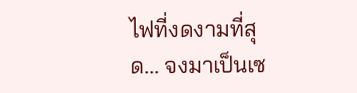ไฟที่งดงามที่สุด... จงมาเป็นเซ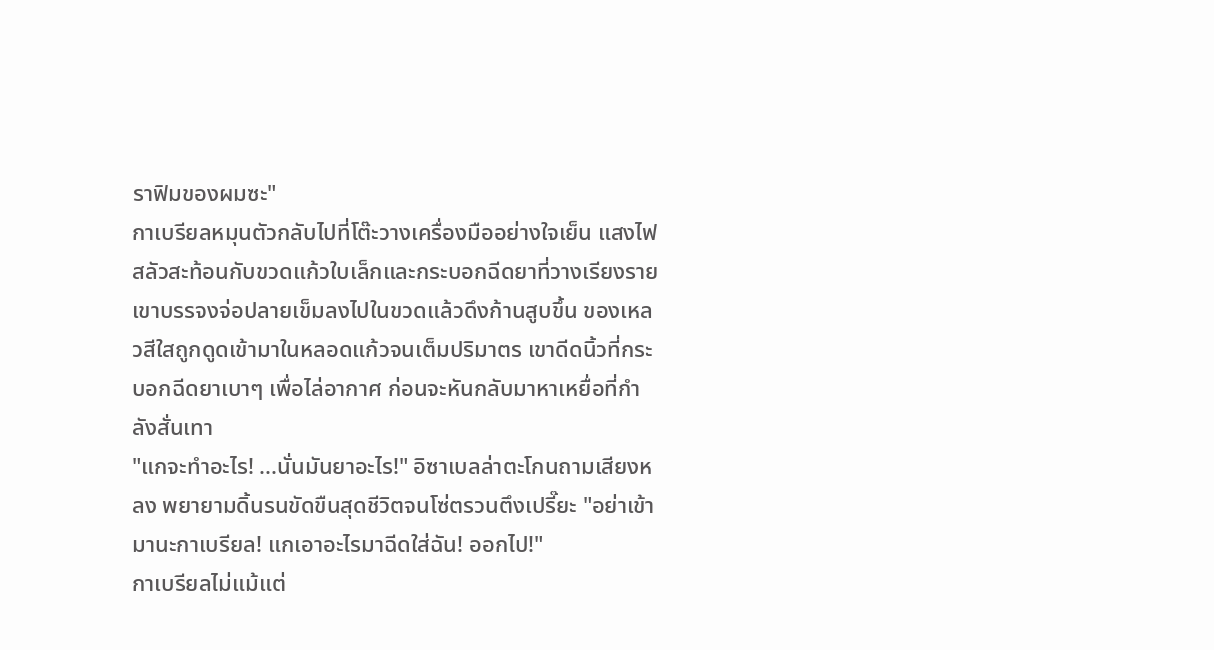ราฟิมของผมซะ"
กาเบรียลหมุนตัวกลับไปที่โต๊ะวางเครื่องมืออย่างใจเย็น แสงไฟสลัวสะท้อนกับขวดแก้วใบเล็กและกระบอกฉีดยาที่วางเรียงราย เขาบรรจงจ่อปลายเข็มลงไปในขวดแล้วดึงก้านสูบขึ้น ของเหลวสีใสถูกดูดเข้ามาในหลอดแก้วจนเต็มปริมาตร เขาดีดนิ้วที่กระบอกฉีดยาเบาๆ เพื่อไล่อากาศ ก่อนจะหันกลับมาหาเหยื่อที่กำลังสั่นเทา
"แกจะทำอะไร! ...นั่นมันยาอะไร!" อิซาเบลล่าตะโกนถามเสียงหลง พยายามดิ้นรนขัดขืนสุดชีวิตจนโซ่ตรวนตึงเปรี๊ยะ "อย่าเข้ามานะกาเบรียล! แกเอาอะไรมาฉีดใส่ฉัน! ออกไป!"
กาเบรียลไม่แม้แต่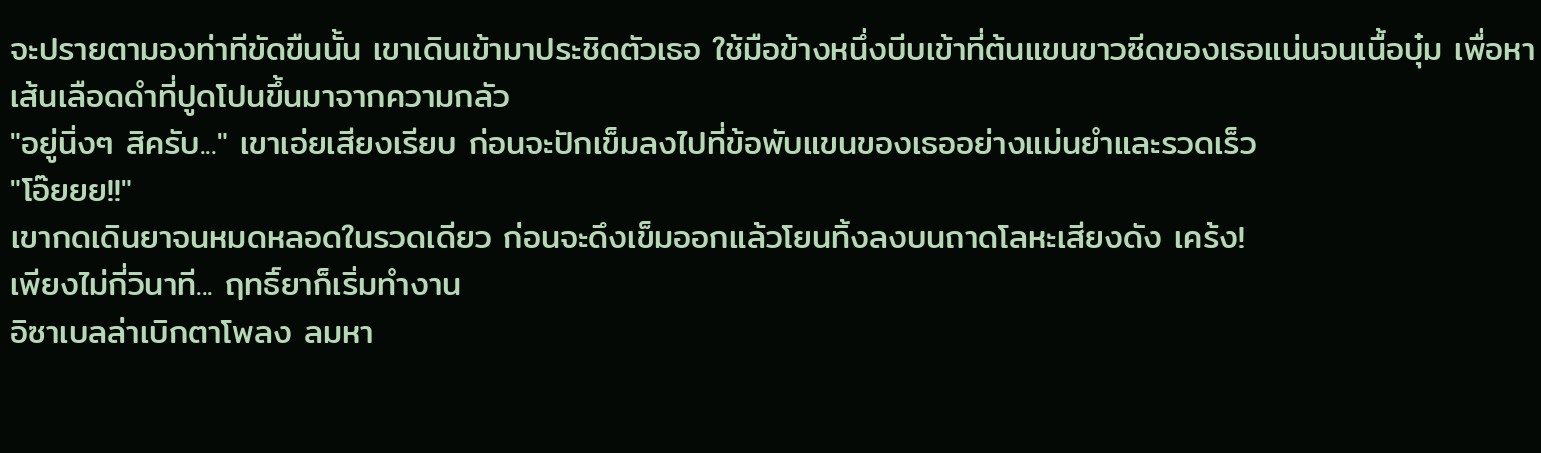จะปรายตามองท่าทีขัดขืนนั้น เขาเดินเข้ามาประชิดตัวเธอ ใช้มือข้างหนึ่งบีบเข้าที่ต้นแขนขาวซีดของเธอแน่นจนเนื้อบุ๋ม เพื่อหาเส้นเลือดดำที่ปูดโปนขึ้นมาจากความกลัว
"อยู่นิ่งๆ สิครับ..." เขาเอ่ยเสียงเรียบ ก่อนจะปักเข็มลงไปที่ข้อพับแขนของเธออย่างแม่นยำและรวดเร็ว
"โอ๊ยยย!!"
เขากดเดินยาจนหมดหลอดในรวดเดียว ก่อนจะดึงเข็มออกแล้วโยนทิ้งลงบนถาดโลหะเสียงดัง เคร้ง!
เพียงไม่กี่วินาที... ฤทธิ์ยาก็เริ่มทำงาน
อิซาเบลล่าเบิกตาโพลง ลมหา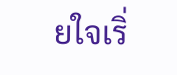ยใจเริ่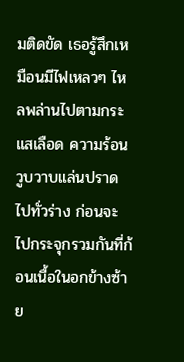มติดขัด เธอรู้สึกเหมือนมีไฟเหลวๆ ไหลพล่านไปตามกระแสเลือด ความร้อนวูบวาบแล่นปราดไปทั่วร่าง ก่อนจะไปกระจุกรวมกันที่ก้อนเนื้อในอกข้างซ้าย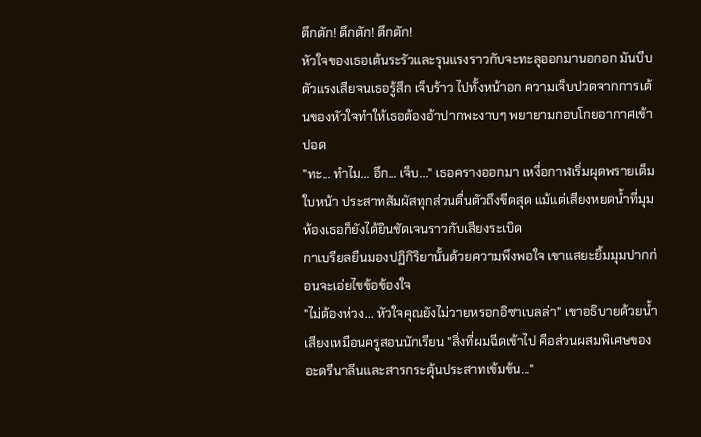ตึกตัก! ตึกตัก! ตึกตัก!
หัวใจของเธอเต้นระรัวและรุนแรงราวกับจะทะลุออกมานอกอก มันบีบตัวแรงเสียจนเธอรู้สึก เจ็บร้าว ไปทั้งหน้าอก ความเจ็บปวดจากการเต้นของหัวใจทำให้เธอต้องอ้าปากพะงาบๆ พยายามกอบโกยอากาศเข้าปอด
"ทะ... ทำไม... อึก... เจ็บ..." เธอครางออกมา เหงื่อกาฬเริ่มผุดพรายเต็มใบหน้า ประสาทสัมผัสทุกส่วนตื่นตัวถึงขีดสุด แม้แต่เสียงหยดน้ำที่มุมห้องเธอก็ยังได้ยินชัดเจนราวกับเสียงระเบิด
กาเบรียลยืนมองปฏิกิริยานั้นด้วยความพึงพอใจ เขาแสยะยิ้มมุมปากก่อนจะเอ่ยไขข้อข้องใจ
"ไม่ต้องห่วง... หัวใจคุณยังไม่วายหรอกอิซาเบลล่า" เขาอธิบายด้วยน้ำเสียงเหมือนครูสอนนักเรียน "สิ่งที่ผมฉีดเข้าไป คือส่วนผสมพิเศษของ อะดรีนาลีนและสารกระตุ้นประสาทเข้มข้น..."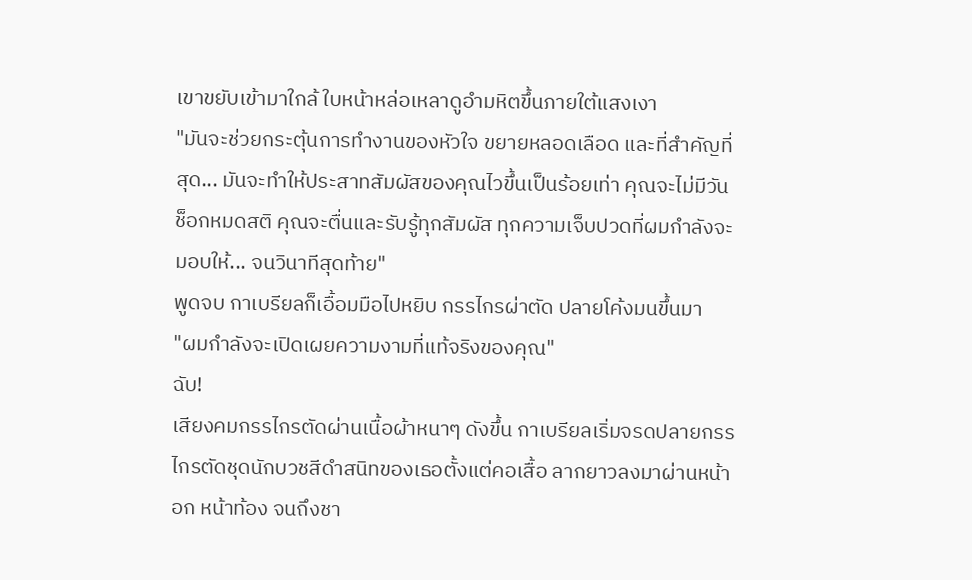เขาขยับเข้ามาใกล้ ใบหน้าหล่อเหลาดูอำมหิตขึ้นภายใต้แสงเงา
"มันจะช่วยกระตุ้นการทำงานของหัวใจ ขยายหลอดเลือด และที่สำคัญที่สุด... มันจะทำให้ประสาทสัมผัสของคุณไวขึ้นเป็นร้อยเท่า คุณจะไม่มีวันช็อกหมดสติ คุณจะตื่นและรับรู้ทุกสัมผัส ทุกความเจ็บปวดที่ผมกำลังจะมอบให้... จนวินาทีสุดท้าย"
พูดจบ กาเบรียลก็เอื้อมมือไปหยิบ กรรไกรผ่าตัด ปลายโค้งมนขึ้นมา
"ผมกำลังจะเปิดเผยความงามที่แท้จริงของคุณ"
ฉับ!
เสียงคมกรรไกรตัดผ่านเนื้อผ้าหนาๆ ดังขึ้น กาเบรียลเริ่มจรดปลายกรรไกรตัดชุดนักบวชสีดำสนิทของเธอตั้งแต่คอเสื้อ ลากยาวลงมาผ่านหน้าอก หน้าท้อง จนถึงชา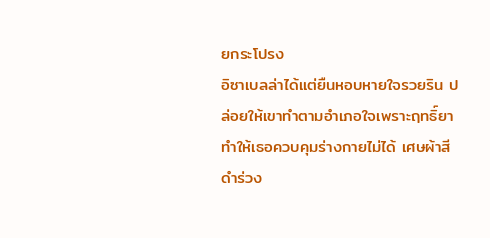ยกระโปรง
อิซาเบลล่าได้แต่ยืนหอบหายใจรวยริน ปล่อยให้เขาทำตามอำเภอใจเพราะฤทธิ์ยาทำให้เธอควบคุมร่างกายไม่ได้ เศษผ้าสีดำร่วง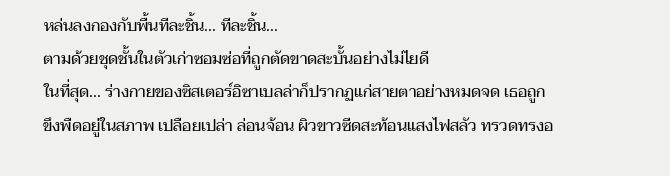หล่นลงกองกับพื้นทีละชิ้น... ทีละชิ้น...
ตามด้วยชุดชั้นในตัวเก่าซอมซ่อที่ถูกตัดขาดสะบั้นอย่างไม่ไยดี
ในที่สุด... ร่างกายของซิสเตอร์อิซาเบลล่าก็ปรากฏแก่สายตาอย่างหมดจด เธอถูกขึงพืดอยู่ในสภาพ เปลือยเปล่า ล่อนจ้อน ผิวขาวซีดสะท้อนแสงไฟสลัว ทรวดทรงอ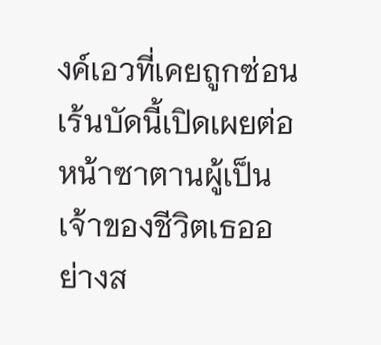งค์เอวที่เคยถูกซ่อนเร้นบัดนี้เปิดเผยต่อหน้าซาตานผู้เป็นเจ้าของชีวิตเธออย่างส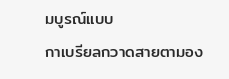มบูรณ์แบบ
กาเบรียลกวาดสายตามอง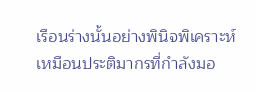เรือนร่างนั้นอย่างพินิจพิเคราะห์ เหมือนประติมากรที่กำลังมอ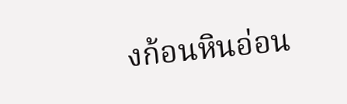งก้อนหินอ่อน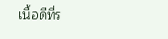เนื้อดีที่ร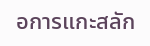อการแกะสลัก